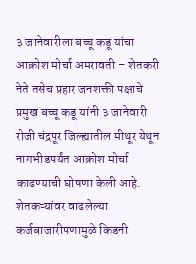३ जानेवारीला बच्चू कडू यांचा आक्रोश मोर्चा अमरावती – शेतकरी नेते तसेच प्रहार जनशक्ती पक्षाचे प्रमुख बच्चू कडू यांनी ३ जानेवारी रोजी चंद्रपूर जिल्ह्यातील मीथूर येथून नागभीडपर्यंत आक्रोश मोर्चा काढण्याची घोषणा केली आहे. शेतकऱ्यांवर वाढलेल्या कर्जबाजारीपणामुळे किडनी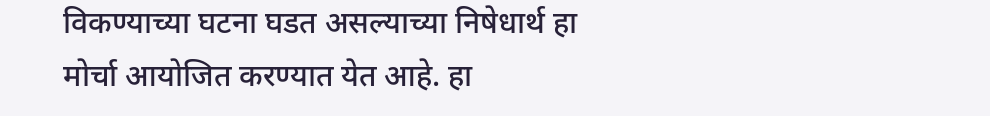विकण्याच्या घटना घडत असल्याच्या निषेधार्थ हा मोर्चा आयोजित करण्यात येत आहे. हा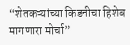“शेतकऱ्यांच्या किडनीचा हिशेब मागणारा मोर्चा”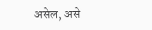असेल, असे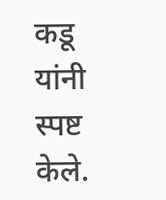कडू यांनी स्पष्ट केले.